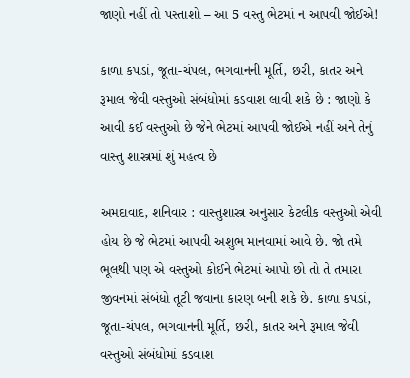જાણો નહીં તો પસ્તાશો – આ 5 વસ્તુ ભેટમાં ન આપવી જોઈએ!

કાળા કપડાં, જૂતા-ચંપલ, ભગવાનની મૂર્તિ, છરી, કાતર અને રૂમાલ જેવી વસ્તુઓ સંબંધોમાં કડવાશ લાવી શકે છે : જાણો કે આવી કઈ વસ્તુઓ છે જેને ભેટમાં આપવી જોઈએ નહીં અને તેનું વાસ્તુ શાસ્ત્રમાં શું મહત્વ છે

અમદાવાદ, શનિવાર : વાસ્તુશાસ્ત્ર અનુસાર કેટલીક વસ્તુઓ એવી હોય છે જે ભેટમાં આપવી અશુભ માનવામાં આવે છે. જો તમે ભૂલથી પણ એ વસ્તુઓ કોઈને ભેટમાં આપો છો તો તે તમારા જીવનમાં સંબંધો તૂટી જવાના કારણ બની શકે છે. કાળા કપડાં, જૂતા-ચંપલ, ભગવાનની મૂર્તિ, છરી, કાતર અને રૂમાલ જેવી વસ્તુઓ સંબંધોમાં કડવાશ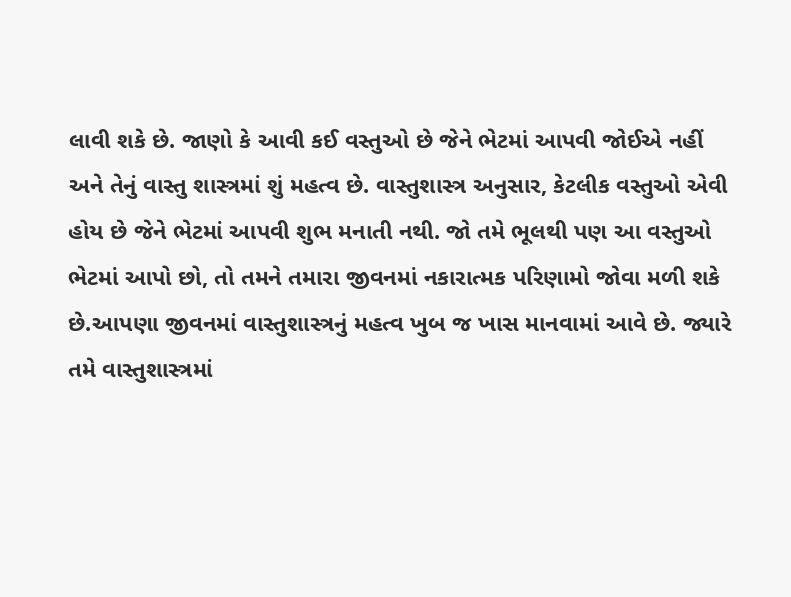લાવી શકે છે. જાણો કે આવી કઈ વસ્તુઓ છે જેને ભેટમાં આપવી જોઈએ નહીં અને તેનું વાસ્તુ શાસ્ત્રમાં શું મહત્વ છે. વાસ્તુશાસ્ત્ર અનુસાર, કેટલીક વસ્તુઓ એવી હોય છે જેને ભેટમાં આપવી શુભ મનાતી નથી. જો તમે ભૂલથી પણ આ વસ્તુઓ ભેટમાં આપો છો, તો તમને તમારા જીવનમાં નકારાત્મક પરિણામો જોવા મળી શકે છે.આપણા જીવનમાં વાસ્તુશાસ્ત્રનું મહત્વ ખુબ જ ખાસ માનવામાં આવે છે. જ્યારે તમે વાસ્તુશાસ્ત્રમાં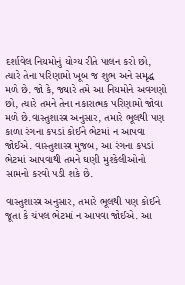દર્શાવેલ નિયમોનું યોગ્ય રીતે પાલન કરો છો, ત્યારે તેના પરિણામો ખૂબ જ શુભ અને સમૃદ્ધ મળે છે. જો કે, જ્યારે તમે આ નિયમોને અવગણો છો, ત્યારે તમને તેના નકારાત્મક પરિણામો જોવા મળે છે.વાસ્તુશાસ્ત્ર અનુસાર, તમારે ભૂલથી પણ કાળા રંગના કપડાં કોઈને ભેટમાં ન આપવા જોઈએ. વાસ્તુશાસ્ત્ર મુજબ, આ રંગના કપડાં ભેટમાં આપવાથી તમને ઘણી મુશ્કેલીઓનો સામનો કરવો પડી શકે છે.

વાસ્તુશાસ્ત્ર અનુસાર, તમારે ભૂલથી પણ કોઈને જૂતા કે ચંપલ ભેટમાં ન આપવા જોઈએ. આ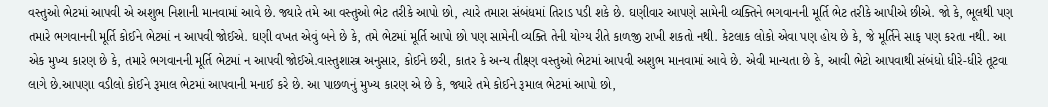વસ્તુઓ ભેટમાં આપવી એ અશુભ નિશાની માનવામાં આવે છે. જ્યારે તમે આ વસ્તુઓ ભેટ તરીકે આપો છો, ત્યારે તમારા સંબંધમાં તિરાડ પડી શકે છે. ઘણીવાર આપણે સામેની વ્યક્તિને ભગવાનની મૂર્તિ ભેટ તરીકે આપીએ છીએ. જો કે, ભૂલથી પણ તમારે ભગવાનની મૂર્તિ કોઈને ભેટમાં ન આપવી જોઈએ. ઘણી વખત એવું બને છે કે, તમે ભેટમાં મૂર્તિ આપો છો પણ સામેની વ્યક્તિ તેની યોગ્ય રીતે કાળજી રાખી શકતો નથી. કેટલાક લોકો એવા પણ હોય છે કે, જે મૂર્તિને સાફ પણ કરતા નથી. આ એક મુખ્ય કારણ છે કે, તમારે ભગવાનની મૂર્તિ ભેટમાં ન આપવી જોઈએ.વાસ્તુશાસ્ત્ર અનુસાર, કોઈને છરી, કાતર કે અન્ય તીક્ષ્ણ વસ્તુઓ ભેટમાં આપવી અશુભ માનવામાં આવે છે. એવી માન્યતા છે કે, આવી ભેટો આપવાથી સંબંધો ધીરે-ધીરે તૂટવા લાગે છે.આપણા વડીલો કોઈને રૂમાલ ભેટમાં આપવાની મનાઈ કરે છે. આ પાછળનું મુખ્ય કારણ એ છે કે, જ્યારે તમે કોઈને રૂમાલ ભેટમાં આપો છો,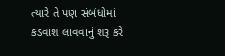ત્યારે તે પણ સંબંધોમાં કડવાશ લાવવાનું શરૂ કરે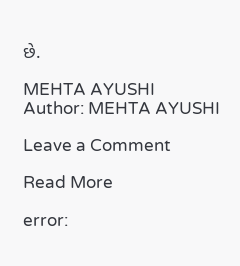છે.

MEHTA AYUSHI
Author: MEHTA AYUSHI

Leave a Comment

Read More

error: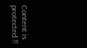Content is protected !!